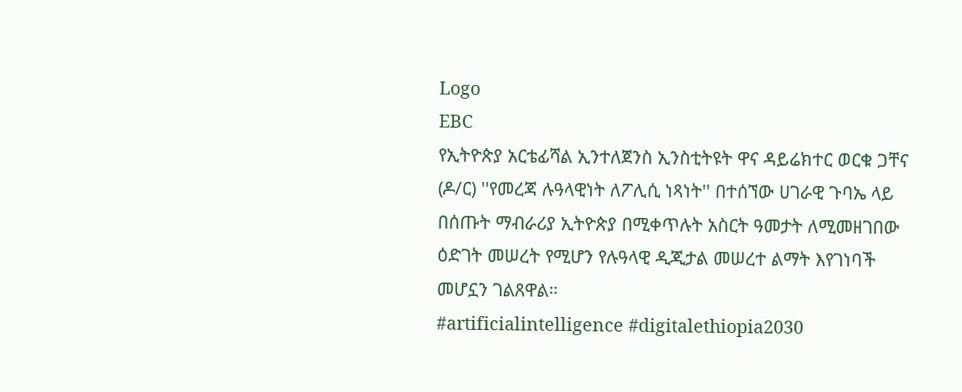Logo
EBC
የኢትዮጵያ አርቴፊሻል ኢንተለጀንስ ኢንስቲትዩት ዋና ዳይሬክተር ወርቁ ጋቸና (ዶ/ር) ''የመረጃ ሉዓላዊነት ለፖሊሲ ነጻነት'' በተሰኘው ሀገራዊ ጉባኤ ላይ በሰጡት ማብራሪያ ኢትዮጵያ በሚቀጥሉት አስርት ዓመታት ለሚመዘገበው ዕድገት መሠረት የሚሆን የሉዓላዊ ዲጂታል መሠረተ ልማት እየገነባች መሆኗን ገልጸዋል።
#artificialintelligence #digitalethiopia2030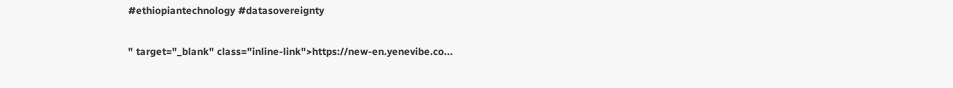#ethiopiantechnology #datasovereignty

" target="_blank" class="inline-link">https://new-en.yenevibe.co...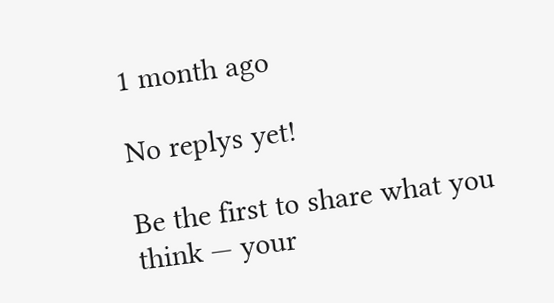1 month ago

No replys yet!

Be the first to share what you think — your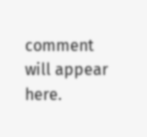comment will appear here.